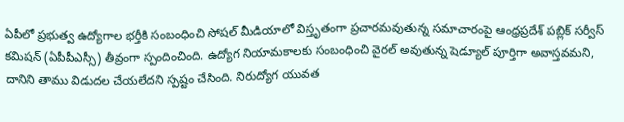ఏపీలో ప్రభుత్వ ఉద్యోగాల భర్తీకి సంబంధించి సోషల్ మీడియాలో విస్తృతంగా ప్రచారమవుతున్న సమాచారంపై ఆంధ్రప్రదేశ్ పబ్లిక్ సర్వీస్ కమిషన్ (ఏపీపీఎస్సీ) తీవ్రంగా స్పందించింది. ఉద్యోగ నియామకాలకు సంబంధించి వైరల్ అవుతున్న షెడ్యూల్ పూర్తిగా అవాస్తవమని, దానిని తాము విడుదల చేయలేదని స్పష్టం చేసింది. నిరుద్యోగ యువత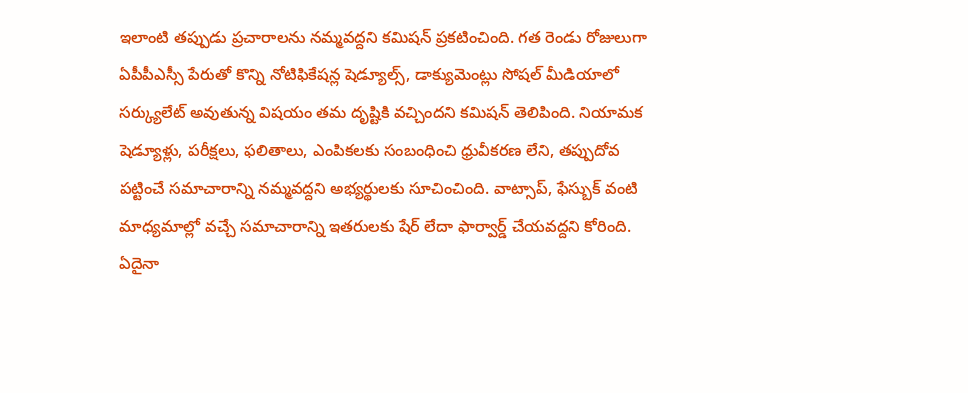ఇలాంటి తప్పుడు ప్రచారాలను నమ్మవద్దని కమిషన్ ప్రకటించింది. గత రెండు రోజులుగా ఏపీపీఎస్సీ పేరుతో కొన్ని నోటిఫికేషన్ల షెడ్యూల్స్, డాక్యుమెంట్లు సోషల్ మీడియాలో సర్క్యులేట్ అవుతున్న విషయం తమ దృష్టికి వచ్చిందని కమిషన్ తెలిపింది. నియామక షెడ్యూళ్లు, పరీక్షలు, ఫలితాలు, ఎంపికలకు సంబంధించి ధ్రువీకరణ లేని, తప్పుదోవ పట్టించే సమాచారాన్ని నమ్మవద్దని అభ్యర్థులకు సూచించింది. వాట్సాప్, ఫేస్బుక్ వంటి మాధ్యమాల్లో వచ్చే సమాచారాన్ని ఇతరులకు షేర్ లేదా ఫార్వార్డ్ చేయవద్దని కోరింది. ఏదైనా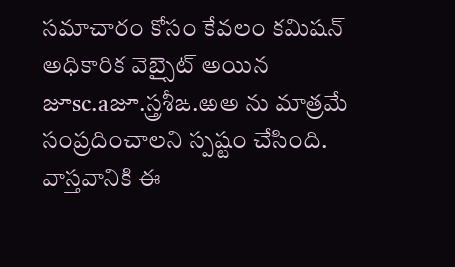సమాచారం కోసం కేవలం కమిషన్ అధికారిక వెబ్సైట్ అయిన జూsc.aజూ.స్త్రశీఙ.ఱఅ ను మాత్రమే సంప్రదించాలని స్పష్టం చేసింది.
వాస్తవానికి ఈ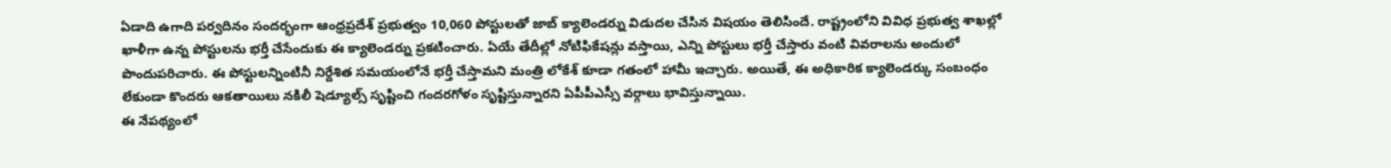ఏడాది ఉగాది పర్వదినం సందర్భంగా ఆంధ్రప్రదేశ్ ప్రభుత్వం 10,060 పోస్టులతో జాబ్ క్యాలెండర్ను విడుదల చేసిన విషయం తెలిసిందే. రాష్ట్రంలోని వివిధ ప్రభుత్వ శాఖల్లో ఖాళీగా ఉన్న పోస్టులను భర్తీ చేసేందుకు ఈ క్యాలెండర్ను ప్రకటించారు. ఏయే తేదీల్లో నోటిఫికేషన్లు వస్తాయి, ఎన్ని పోస్టులు భర్తీ చేస్తారు వంటి వివరాలను అందులో పొందుపరిచారు. ఈ పోస్టులన్నింటినీ నిర్దేశిత సమయంలోనే భర్తీ చేస్తామని మంత్రి లోకేశ్ కూడా గతంలో హామీ ఇచ్చారు. అయితే, ఈ అధికారిక క్యాలెండర్కు సంబంధం లేకుండా కొందరు ఆకతాయిలు నకిలీ షెడ్యూల్స్ సృష్టించి గందరగోళం సృష్టిస్తున్నారని ఏపీపీఎస్సీ వర్గాలు భావిస్తున్నాయి.
ఈ నేపథ్యంలో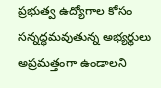ప్రభుత్వ ఉద్యోగాల కోసం సన్నద్ధమవుతున్న అభ్యర్థులు అప్రమత్తంగా ఉండాలని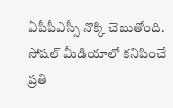ఏపీపీఎస్సీ నొక్కి చెబుతోంది. సోషల్ మీడియాలో కనిపించే ప్రతి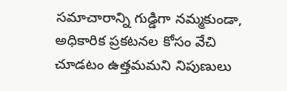సమాచారాన్ని గుడ్డిగా నమ్మకుండా, అధికారిక ప్రకటనల కోసం వేచి చూడటం ఉత్తమమని నిపుణులు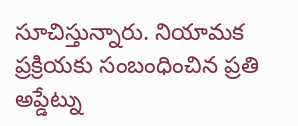సూచిస్తున్నారు. నియామక ప్రక్రియకు సంబంధించిన ప్రతి అప్డేట్ను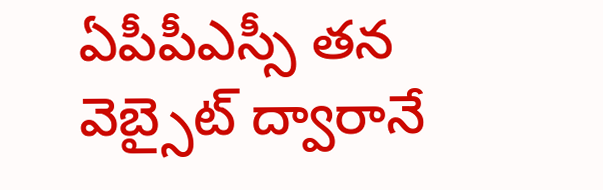ఏపీపీఎస్సీ తన వెబ్సైట్ ద్వారానే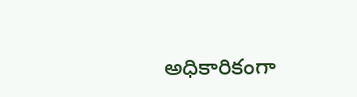అధికారికంగా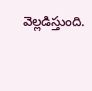వెల్లడిస్తుంది.